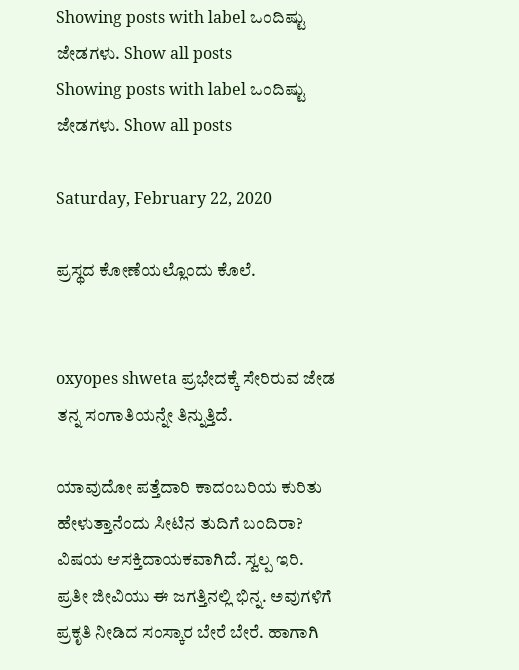Showing posts with label ಒಂದಿಷ್ಟು ಜೇಡಗಳು. Show all posts
Showing posts with label ಒಂದಿಷ್ಟು ಜೇಡಗಳು. Show all posts

Saturday, February 22, 2020

ಪ್ರಸ್ಥದ ಕೋಣೆಯಲ್ಲೊಂದು ಕೊಲೆ.


oxyopes shweta ಪ್ರಭೇದಕ್ಕೆ ಸೇರಿರುವ ಜೇಡ ತನ್ನ ಸಂಗಾತಿಯನ್ನೇ ತಿನ್ನುತ್ತಿದೆ.

ಯಾವುದೋ ಪತ್ತೆದಾರಿ ಕಾದಂಬರಿಯ ಕುರಿತು  ಹೇಳುತ್ತಾನೆಂದು ಸೀಟಿನ ತುದಿಗೆ ಬಂದಿರಾ? ವಿಷಯ ಆಸಕ್ತಿದಾಯಕವಾಗಿದೆ. ಸ್ವಲ್ಪ ಇರಿ.
ಪ್ರತೀ ಜೀವಿಯು ಈ ಜಗತ್ತಿನಲ್ಲಿ ಭಿನ್ನ. ಅವುಗಳಿಗೆ ಪ್ರಕೃತಿ ನೀಡಿದ ಸಂಸ್ಕಾರ ಬೇರೆ ಬೇರೆ. ಹಾಗಾಗಿ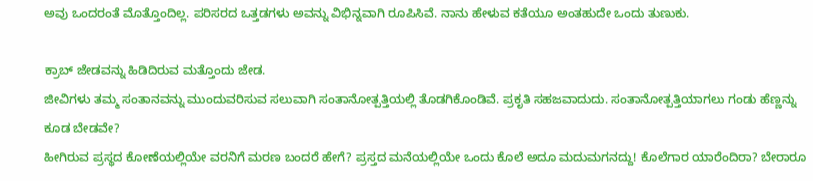ಅವು ಒಂದರಂತೆ ಮೊತ್ತೊಂದಿಲ್ಲ. ಪರಿಸರದ ಒತ್ತಡಗಳು ಅವನ್ನು ವಿಭಿನ್ನವಾಗಿ ರೂಪಿಸಿವೆ. ನಾನು ಹೇಳುವ ಕತೆಯೂ ಅಂತಹುದೇ ಒಂದು ತುಣುಕು.

ಕ್ರಾಬ್ ಜೇಡವನ್ನು ಹಿಡಿದಿರುವ ಮತ್ತೊಂದು ಜೇಡ.
ಜೀವಿಗಳು ತಮ್ಮ ಸಂತಾನವನ್ನು ಮುಂದುವರಿಸುವ ಸಲುವಾಗಿ ಸಂತಾನೋತ್ಪತ್ತಿಯಲ್ಲಿ ತೊಡಗಿಕೊಂಡಿವೆ. ಪ್ರಕೃತಿ ಸಹಜವಾದುದು. ಸಂತಾನೋತ್ಪತ್ತಿಯಾಗಲು ಗಂಡು ಹೆಣ್ಣನ್ನು ಕೂಡ ಬೇಡವೇ?
ಹೀಗಿರುವ ಪ್ರಸ್ಥದ ಕೋಣೆಯಲ್ಲಿಯೇ ವರನಿಗೆ ಮರಣ ಬಂದರೆ ಹೇಗೆ? ಪ್ರಸ್ತದ ಮನೆಯಲ್ಲಿಯೇ ಒಂದು ಕೊಲೆ ಅದೂ ಮದುಮಗನದ್ದು! ಕೊಲೆಗಾರ ಯಾರೆಂದಿರಾ? ಬೇರಾರೂ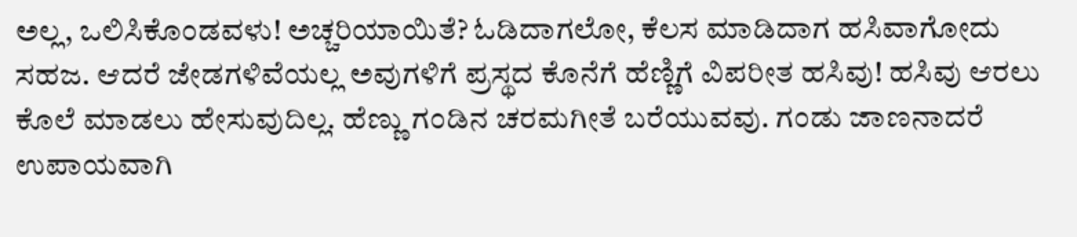ಅಲ್ಲ, ಒಲಿಸಿಕೊಂಡವಳು! ಅಚ್ಚರಿಯಾಯಿತೆ? ಓಡಿದಾಗಲೋ, ಕೆಲಸ ಮಾಡಿದಾಗ ಹಸಿವಾಗೋದು ಸಹಜ. ಆದರೆ ಜೇಡಗಳಿವೆಯಲ್ಲ ಅವುಗಳಿಗೆ ಪ್ರಸ್ಥದ ಕೊನೆಗೆ ಹೆಣ್ಣಿಗೆ ವಿಪರೀತ ಹಸಿವು! ಹಸಿವು ಆರಲು ಕೊಲೆ ಮಾಡಲು ಹೇಸುವುದಿಲ್ಲ. ಹೆಣ್ಣು ಗಂಡಿನ ಚರಮಗೀತೆ ಬರೆಯುವವು. ಗಂಡು ಜಾಣನಾದರೆ ಉಪಾಯವಾಗಿ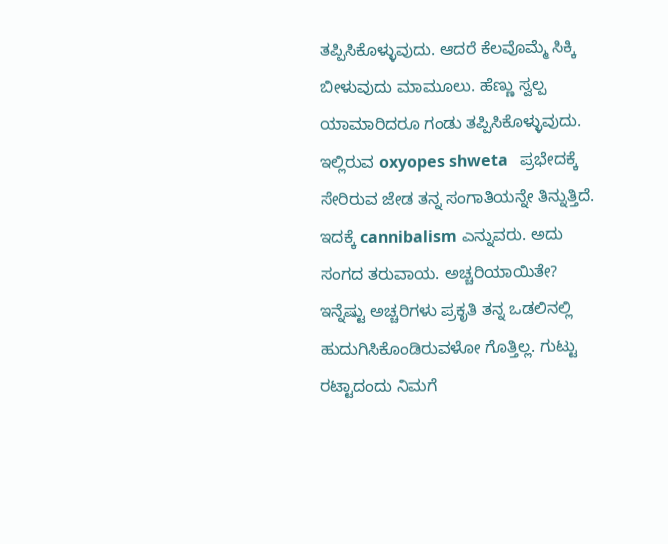ತಪ್ಪಿಸಿಕೊಳ್ಳುವುದು. ಆದರೆ ಕೆಲವೊಮ್ಮೆ ಸಿಕ್ಕಿ ಬೀಳುವುದು ಮಾಮೂಲು. ಹೆಣ್ಣು ಸ್ವಲ್ಪ ಯಾಮಾರಿದರೂ ಗಂಡು ತಪ್ಪಿಸಿಕೊಳ್ಳುವುದು.
ಇಲ್ಲಿರುವ oxyopes shweta   ಪ್ರಭೇದಕ್ಕೆ ಸೇರಿರುವ ಜೇಡ ತನ್ನ ಸಂಗಾತಿಯನ್ನೇ ತಿನ್ನುತ್ತಿದೆ. ಇದಕ್ಕೆ cannibalism ಎನ್ನುವರು. ಅದು ಸಂಗದ ತರುವಾಯ. ಅಚ್ಚರಿಯಾಯಿತೇ? ಇನ್ನೆಷ್ಟು ಅಚ್ಚರಿಗಳು ಪ್ರಕೃತಿ ತನ್ನ ಒಡಲಿನಲ್ಲಿ ಹುದುಗಿಸಿಕೊಂಡಿರುವಳೋ ಗೊತ್ತಿಲ್ಲ. ಗುಟ್ಟು ರಟ್ಟಾದಂದು ನಿಮಗೆ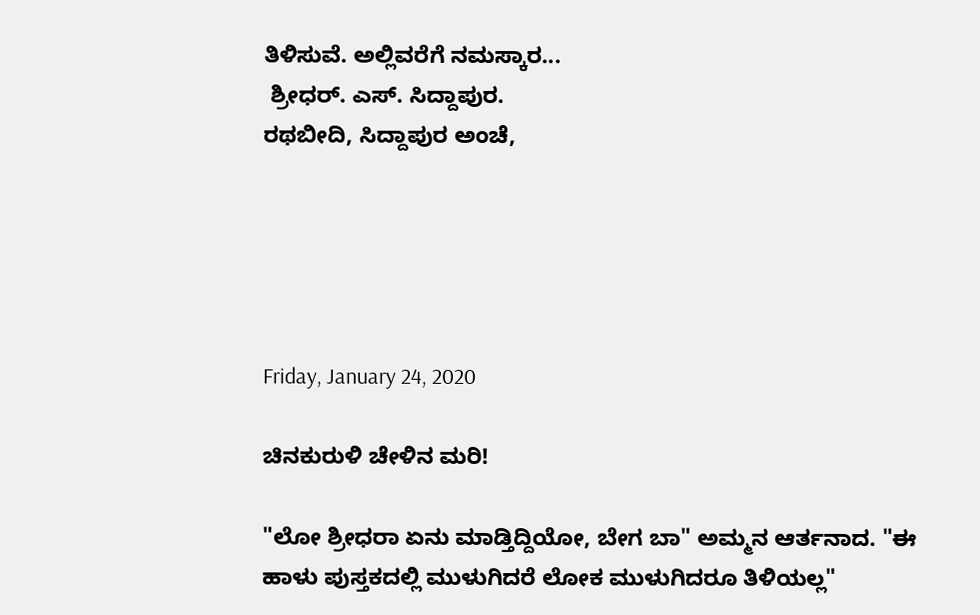ತಿಳಿಸುವೆ. ಅಲ್ಲಿವರೆಗೆ ನಮಸ್ಕಾರ...
 ಶ್ರೀಧರ್. ಎಸ್. ಸಿದ್ದಾಪುರ.
ರಥಬೀದಿ, ಸಿದ್ದಾಪುರ ಅಂಚೆ,





Friday, January 24, 2020

ಚಿನಕುರುಳಿ ಚೇಳಿನ ಮರಿ!

"ಲೋ ಶ್ರೀಧರಾ ಏನು ಮಾಡ್ತಿದ್ದಿಯೋ, ಬೇಗ ಬಾ" ಅಮ್ಮನ ಆರ್ತನಾದ. "ಈ ಹಾಳು ಪುಸ್ತಕದಲ್ಲಿ ಮುಳುಗಿದರೆ ಲೋಕ ಮುಳುಗಿದರೂ ತಿಳಿಯಲ್ಲ"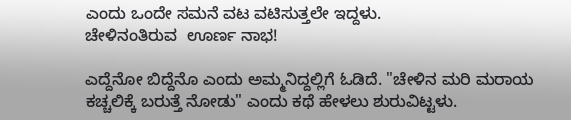ಎಂದು ಒಂದೇ ಸಮನೆ ವಟ ವಟಿಸುತ್ತಲೇ ಇದ್ದಳು.
ಚೇಳಿನಂತಿರುವ  ಊರ್ಣ ನಾಭ!

ಎದ್ದೆನೋ ಬಿದ್ದೆನೊ ಎಂದು ಅಮ್ಮನಿದ್ದಲ್ಲಿಗೆ ಓಡಿದೆ. "ಚೇಳಿನ ಮರಿ ಮರಾಯ ಕಚ್ಚಲಿಕ್ಕೆ ಬರುತ್ತೆ ನೋಡು" ಎಂದು ಕಥೆ ಹೇಳಲು ಶುರುವಿಟ್ಟಳು.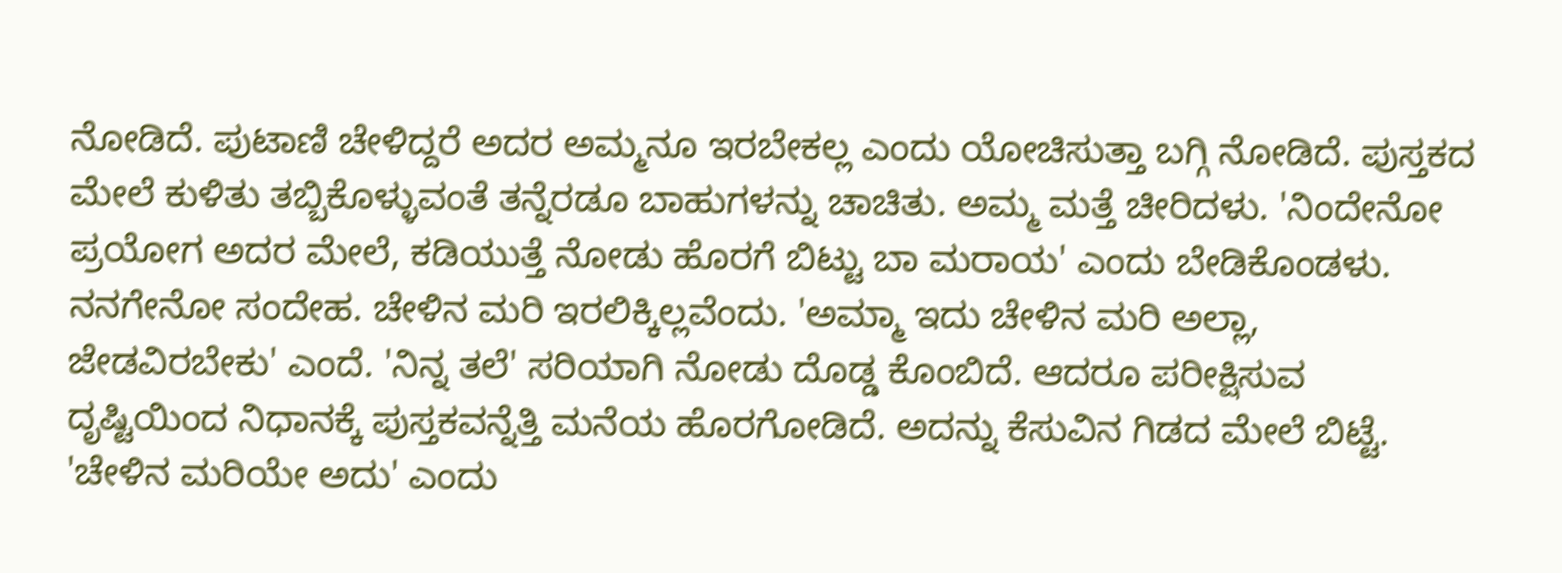ನೋಡಿದೆ. ಪುಟಾಣಿ ಚೇಳಿದ್ದರೆ ಅದರ ಅಮ್ಮನೂ ಇರಬೇಕಲ್ಲ ಎಂದು ಯೋಚಿಸುತ್ತಾ ಬಗ್ಗಿ ನೋಡಿದೆ. ಪುಸ್ತಕದ ಮೇಲೆ ಕುಳಿತು ತಬ್ಬಿಕೊಳ್ಳುವಂತೆ ತನ್ನೆರಡೂ ಬಾಹುಗಳನ್ನು ಚಾಚಿತು. ಅಮ್ಮ ಮತ್ತೆ ಚೀರಿದಳು. 'ನಿಂದೇನೋ ಪ್ರಯೋಗ ಅದರ ಮೇಲೆ, ಕಡಿಯುತ್ತೆ ನೋಡು ಹೊರಗೆ ಬಿಟ್ಟು ಬಾ ಮರಾಯ' ಎಂದು ಬೇಡಿಕೊಂಡಳು. ನನಗೇನೋ ಸಂದೇಹ. ಚೇಳಿನ ಮರಿ ಇರಲಿಕ್ಕಿಲ್ಲವೆಂದು. 'ಅಮ್ಮಾ ಇದು ಚೇಳಿನ ಮರಿ ಅಲ್ಲಾ, ಜೇಡವಿರಬೇಕು' ಎಂದೆ. 'ನಿನ್ನ ತಲೆ' ಸರಿಯಾಗಿ ನೋಡು ದೊಡ್ಡ ಕೊಂಬಿದೆ. ಆದರೂ ಪರೀಕ್ಷಿಸುವ ದೃಷ್ಟಿಯಿಂದ ನಿಧಾನಕ್ಕೆ ಪುಸ್ತಕವನ್ನೆತ್ತಿ ಮನೆಯ ಹೊರಗೋಡಿದೆ. ಅದನ್ನು ಕೆಸುವಿನ ಗಿಡದ ಮೇಲೆ ಬಿಟ್ಟೆ. 'ಚೇಳಿನ ಮರಿಯೇ ಅದು' ಎಂದು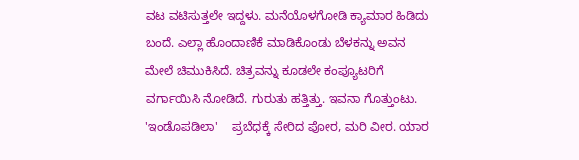ವಟ ವಟಿಸುತ್ತಲೇ ಇದ್ದಳು. ಮನೆಯೊಳಗೋಡಿ ಕ್ಯಾಮಾರ ಹಿಡಿದು ಬಂದೆ. ಎಲ್ಲಾ ಹೊಂದಾಣಿಕೆ ಮಾಡಿಕೊಂಡು ಬೆಳಕನ್ನು ಅವನ ಮೇಲೆ ಚಿಮುಕಿಸಿದೆ. ಚಿತ್ರವನ್ನು ಕೂಡಲೇ ಕಂಪ್ಯೂಟರಿಗೆ ವರ್ಗಾಯಿಸಿ ನೋಡಿದೆ. ಗುರುತು ಹತ್ತಿತ್ತು. ಇವನಾ ಗೊತ್ತುಂಟು.      'ಇಂಡೊಪಡಿಲಾ'    ಪ್ರಬೆಧಕ್ಕೆ ಸೇರಿದ ಪೋರ, ಮರಿ ವೀರ. ಯಾರ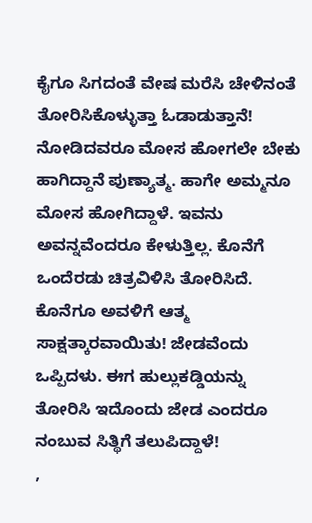ಕೈಗೂ ಸಿಗದಂತೆ ವೇಷ ಮರೆಸಿ ಚೇಳಿನಂತೆ ತೋರಿಸಿಕೊಳ್ಳುತ್ತಾ ಓಡಾಡುತ್ತಾನೆ! ನೋಡಿದವರೂ ಮೋಸ ಹೋಗಲೇ ಬೇಕು ಹಾಗಿದ್ದಾನೆ ಪುಣ್ಯಾತ್ಮ. ಹಾಗೇ ಅಮ್ಮನೂ ಮೋಸ ಹೋಗಿದ್ದಾಳೆ. ಇವನು ಅವನ್ನವೆಂದರೂ ಕೇಳುತ್ತಿಲ್ಲ. ಕೊನೆಗೆ ಒಂದೆರಡು ಚಿತ್ರವಿಳಿಸಿ ತೋರಿಸಿದೆ. ಕೊನೆಗೂ ಅವಳಿಗೆ ಆತ್ಮ ಸಾಕ್ಷತ್ಕಾರವಾಯಿತು! ಜೇಡವೆಂದು ಒಪ್ಪಿದಳು. ಈಗ ಹುಲ್ಲುಕಡ್ಡಿಯನ್ನು ತೋರಿಸಿ ಇದೊಂದು ಜೇಡ ಎಂದರೂ ನಂಬುವ ಸಿತ್ಥಿಗೆ ತಲುಪಿದ್ದಾಳೆ!
,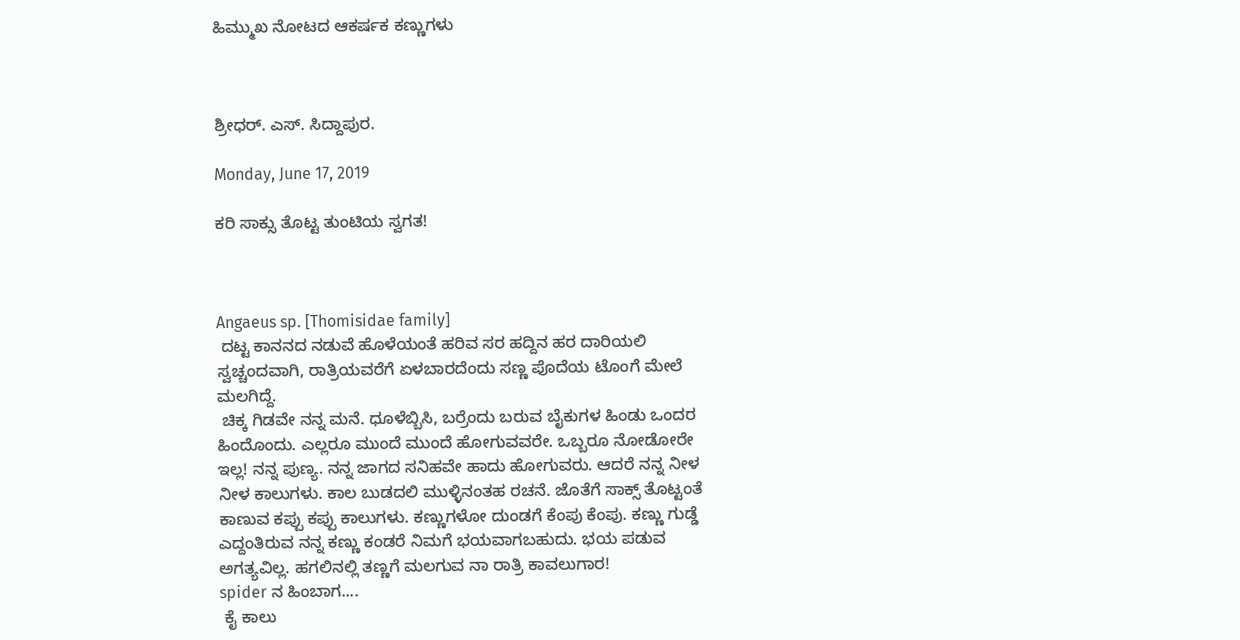ಹಿಮ್ಮುಖ ನೋಟದ ಆಕರ್ಷಕ ಕಣ್ಣುಗಳು



ಶ್ರೀಧರ್. ಎಸ್. ಸಿದ್ದಾಪುರ.

Monday, June 17, 2019

ಕರಿ ಸಾಕ್ಸು ತೊಟ್ಟ ತುಂಟಿಯ ಸ್ವಗತ!



Angaeus sp. [Thomisidae family]
 ದಟ್ಟ ಕಾನನದ ನಡುವೆ ಹೊಳೆಯಂತೆ ಹರಿವ ಸರ ಹದ್ದಿನ ಹರ ದಾರಿಯಲಿ ಸ್ವಚ್ಚಂದವಾಗಿ, ರಾತ್ರಿಯವರೆಗೆ ಏಳಬಾರದೆಂದು ಸಣ್ಣ ಪೊದೆಯ ಟೊಂಗೆ ಮೇಲೆ ಮಲಗಿದ್ದೆ.
 ಚಿಕ್ಕ ಗಿಡವೇ ನನ್ನ ಮನೆ. ಧೂಳೆಬ್ಬಿಸಿ, ಬರ್ರೆಂದು ಬರುವ ಬೈಕುಗಳ ಹಿಂಡು ಒಂದರ ಹಿಂದೊಂದು. ಎಲ್ಲರೂ ಮುಂದೆ ಮುಂದೆ ಹೋಗುವವರೇ. ಒಬ್ಬರೂ ನೋಡೋರೇ ಇಲ್ಲ! ನನ್ನ ಪುಣ್ಯ. ನನ್ನ ಜಾಗದ ಸನಿಹವೇ ಹಾದು ಹೋಗುವರು. ಆದರೆ ನನ್ನ ನೀಳ ನೀಳ ಕಾಲುಗಳು. ಕಾಲ ಬುಡದಲಿ ಮುಳ್ಳಿನಂತಹ ರಚನೆ. ಜೊತೆಗೆ ಸಾಕ್ಸ್ ತೊಟ್ಟಂತೆ ಕಾಣುವ ಕಪ್ಪು ಕಪ್ಪು ಕಾಲುಗಳು. ಕಣ್ಣುಗಳೋ ದುಂಡಗೆ ಕೆಂಪು ಕೆಂಪು. ಕಣ್ಣು ಗುಡ್ಡೆ ಎದ್ದಂತಿರುವ ನನ್ನ ಕಣ್ಣು ಕಂಡರೆ ನಿಮಗೆ ಭಯವಾಗಬಹುದು. ಭಯ ಪಡುವ ಅಗತ್ಯವಿಲ್ಲ. ಹಗಲಿನಲ್ಲಿ ತಣ್ಣಗೆ ಮಲಗುವ ನಾ ರಾತ್ರಿ ಕಾವಲುಗಾರ!
spider ನ ಹಿಂಬಾಗ....
 ಕೈ ಕಾಲು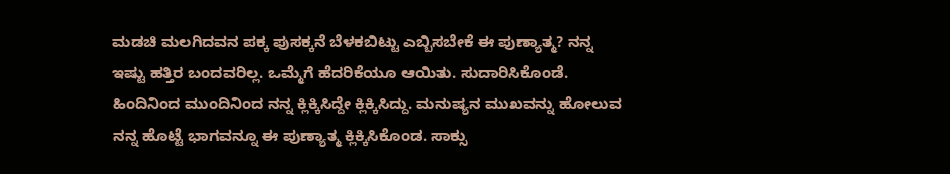ಮಡಚಿ ಮಲಗಿದವನ ಪಕ್ಕ ಪುಸಕ್ಕನೆ ಬೆಳಕಬಿಟ್ಟು ಎಬ್ಬಿಸಬೇಕೆ ಈ ಪುಣ್ಯಾತ್ಮ? ನನ್ನ ಇಷ್ಟು ಹತ್ತಿರ ಬಂದವರಿಲ್ಲ. ಒಮ್ಮೆಗೆ ಹೆದರಿಕೆಯೂ ಆಯಿತು. ಸುದಾರಿಸಿಕೊಂಡೆ. ಹಿಂದಿನಿಂದ ಮುಂದಿನಿಂದ ನನ್ನ ಕ್ಲಿಕ್ಕಿಸಿದ್ದೇ ಕ್ಲಿಕ್ಕಿಸಿದ್ದು. ಮನುಷ್ಯನ ಮುಖವನ್ನು ಹೋಲುವ ನನ್ನ ಹೊಟ್ಟೆ ಭಾಗವನ್ನೂ ಈ ಪುಣ್ಯಾತ್ಮ ಕ್ಲಿಕ್ಕಿಸಿಕೊಂಡ. ಸಾಕ್ಸು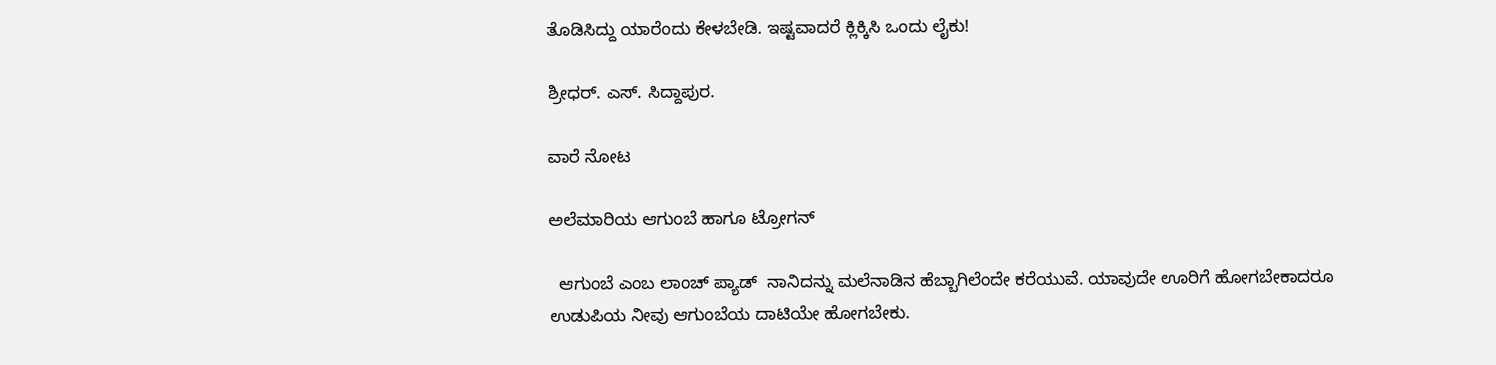ತೊಡಿಸಿದ್ದು ಯಾರೆಂದು ಕೇಳಬೇಡಿ. ಇಷ್ಟವಾದರೆ ಕ್ಲಿಕ್ಕಿಸಿ ಒಂದು ಲೈಕು!

ಶ್ರೀಧರ್. ಎಸ್. ಸಿದ್ದಾಪುರ.

ವಾರೆ ನೋಟ

ಅಲೆಮಾರಿಯ ಆಗುಂಬೆ ಹಾಗೂ ಟ್ರೋಗನ್

  ಆಗುಂಬೆ ಎಂಬ ಲಾಂಚ್‌ ಪ್ಯಾಡ್‌  ನಾನಿದನ್ನು ಮಲೆನಾಡಿನ ಹೆಬ್ಬಾಗಿಲೆಂದೇ ಕರೆಯುವೆ. ಯಾವುದೇ ಊರಿಗೆ ಹೋಗಬೇಕಾದರೂ ಉಡುಪಿಯ ನೀವು ಆಗುಂಬೆಯ ದಾಟಿಯೇ ಹೋಗಬೇಕು.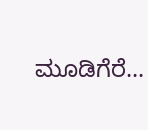ಮೂಡಿಗೆರೆ...